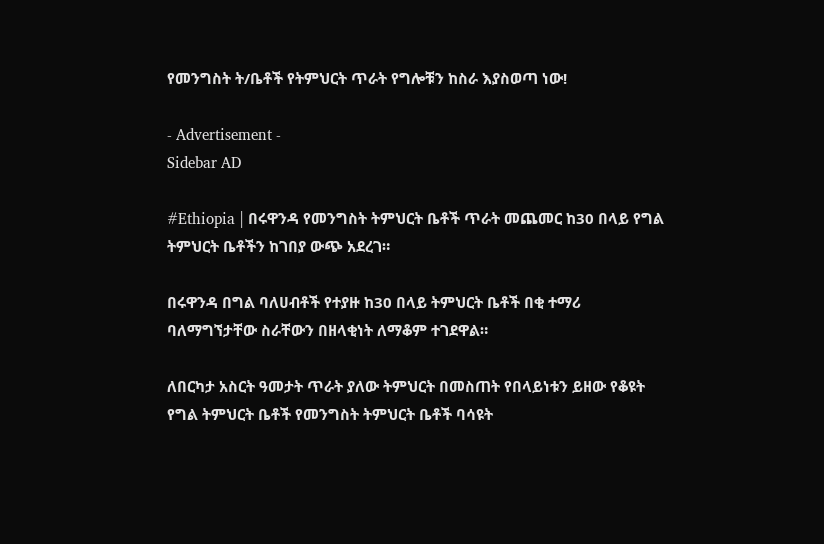የመንግስት ት/ቤቶች የትምህርት ጥራት የግሎቹን ከስራ እያስወጣ ነው!

- Advertisement -
Sidebar AD

#Ethiopia | በሩዋንዳ የመንግስት ትምህርት ቤቶች ጥራት መጨመር ከ30 በላይ የግል ትምህርት ቤቶችን ከገበያ ውጭ አደረገ።

በሩዋንዳ በግል ባለሀብቶች የተያዙ ከ30 በላይ ትምህርት ቤቶች በቂ ተማሪ ባለማግኘታቸው ስራቸውን በዘላቂነት ለማቆም ተገደዋል።

ለበርካታ አስርት ዓመታት ጥራት ያለው ትምህርት በመስጠት የበላይነቱን ይዘው የቆዩት የግል ትምህርት ቤቶች የመንግስት ትምህርት ቤቶች ባሳዩት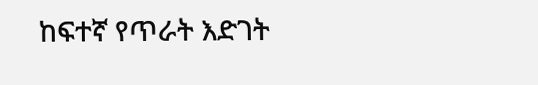ከፍተኛ የጥራት እድገት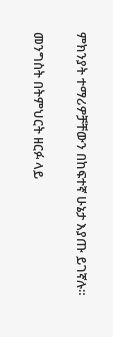ምክንያት ተማሪዎቻቸውን በከፍተኛ ሁኔታ እያጡ ይገኛሉ።

መንግስት በትምህርት ዘርፉ ላይ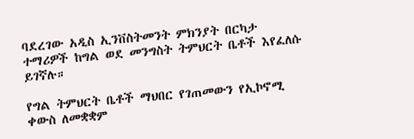ባደረገው አዲስ ኢንቨስትመንት ምክንያት በርካታ ተማሪዎች ከግል ወደ መንግስት ትምህርት ቤቶች እየፈለሱ ይገኛሉ።

የግል ትምህርት ቤቶች ማህበር የገጠመውን የኢኮኖሚ ቀውስ ለመቋቋም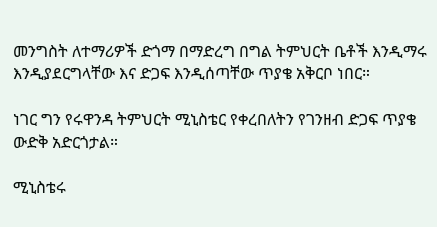መንግስት ለተማሪዎች ድጎማ በማድረግ በግል ትምህርት ቤቶች እንዲማሩ እንዲያደርግላቸው እና ድጋፍ እንዲሰጣቸው ጥያቄ አቅርቦ ነበር።

ነገር ግን የሩዋንዳ ትምህርት ሚኒስቴር የቀረበለትን የገንዘብ ድጋፍ ጥያቄ ውድቅ አድርጎታል።

ሚኒስቴሩ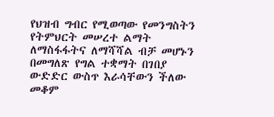የህዝብ ግብር የሚወጣው የመንግስትን የትምህርት መሠረተ ልማት ለማስፋፋትና ለማሻሻል ብቻ መሆኑን በመግለጽ የግል ተቋማት በገበያ ውድድር ውስጥ እራሳቸውን ችለው መቆም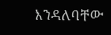እንዳለባቸው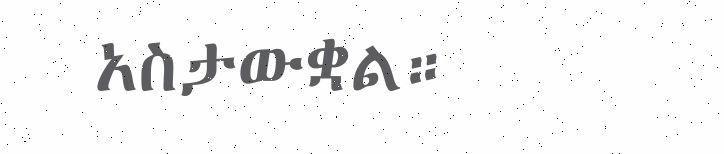አስታውቋል።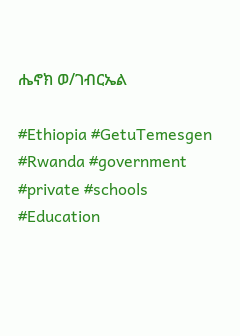ሔኖክ ወ/ገብርኤል

#Ethiopia #GetuTemesgen
#Rwanda #government
#private #schools
#Education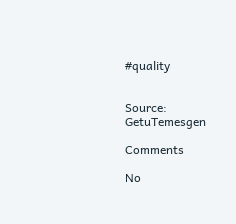#quality


Source: GetuTemesgen

Comments

No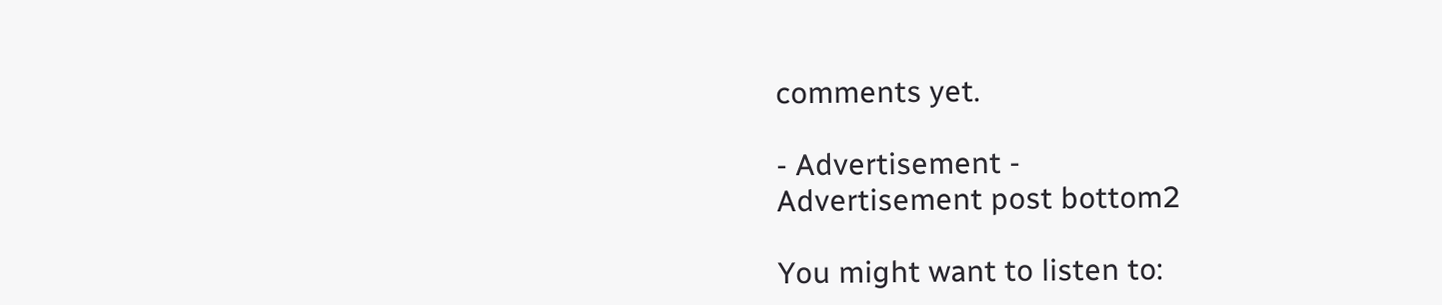comments yet.

- Advertisement -
Advertisement post bottom2

You might want to listen to: